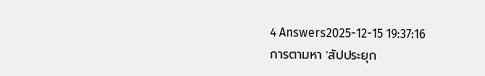4 Answers2025-12-15 19:37:16
การตามหา 'สัปประยุก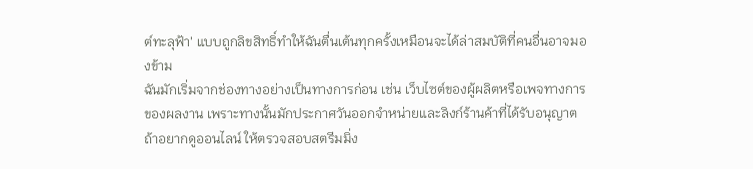ต์ทะลุฟ้า' แบบถูกลิขสิทธิ์ทำให้ฉันตื่นเต้นทุกครั้งเหมือนจะได้ล่าสมบัติที่คนอื่นอาจมองข้าม
ฉันมักเริ่มจากช่องทางอย่างเป็นทางการก่อน เช่น เว็บไซต์ของผู้ผลิตหรือเพจทางการของผลงาน เพราะทางนั้นมักประกาศวันออกจำหน่ายและลิงก์ร้านค้าที่ได้รับอนุญาต ถ้าอยากดูออนไลน์ ให้ตรวจสอบสตรีมมิ่ง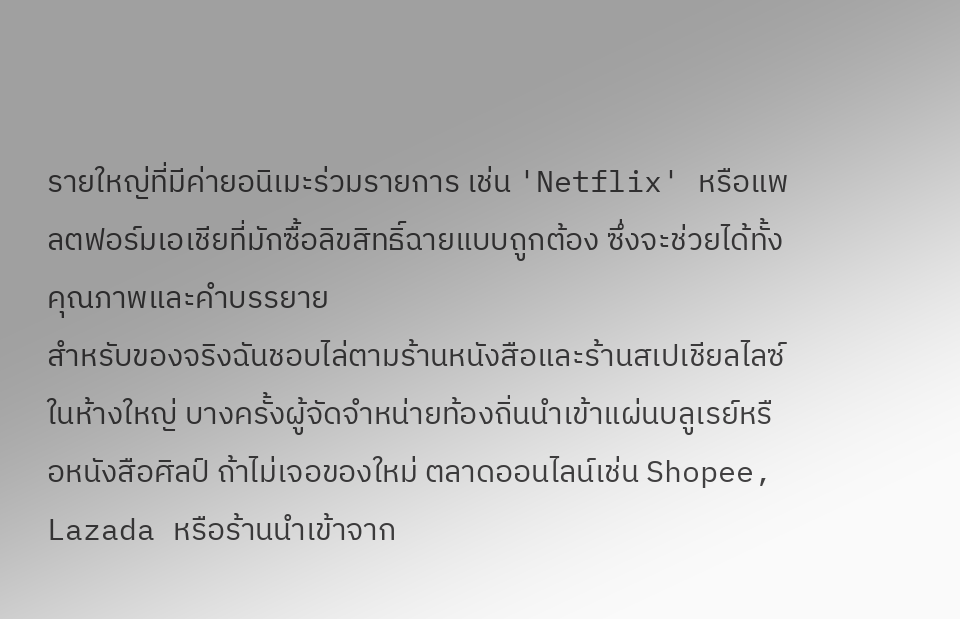รายใหญ่ที่มีค่ายอนิเมะร่วมรายการ เช่น 'Netflix' หรือแพลตฟอร์มเอเชียที่มักซื้อลิขสิทธิ์ฉายแบบถูกต้อง ซึ่งจะช่วยได้ทั้งคุณภาพและคำบรรยาย
สำหรับของจริงฉันชอบไล่ตามร้านหนังสือและร้านสเปเชียลไลซ์ในห้างใหญ่ บางครั้งผู้จัดจำหน่ายท้องถิ่นนำเข้าแผ่นบลูเรย์หรือหนังสือศิลป์ ถ้าไม่เจอของใหม่ ตลาดออนไลน์เช่น Shopee, Lazada หรือร้านนำเข้าจาก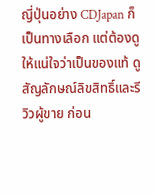ญี่ปุ่นอย่าง CDJapan ก็เป็นทางเลือก แต่ต้องดูให้แน่ใจว่าเป็นของแท้ ดูสัญลักษณ์ลิขสิทธิ์และรีวิวผู้ขาย ก่อน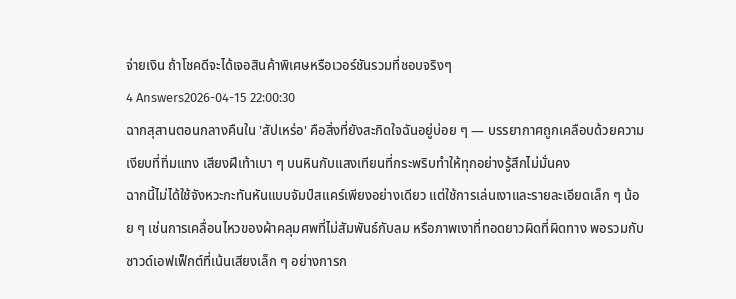จ่ายเงิน ถ้าโชคดีจะได้เจอสินค้าพิเศษหรือเวอร์ชันรวมที่ชอบจริงๆ
4 Answers2026-04-15 22:00:30
ฉากสุสานตอนกลางคืนใน 'สัปเหร่อ' คือสิ่งที่ยังสะกิดใจฉันอยู่บ่อย ๆ — บรรยากาศถูกเคลือบด้วยความเงียบที่ทิ่มแทง เสียงฝีเท้าเบา ๆ บนหินกับแสงเทียนที่กระพริบทำให้ทุกอย่างรู้สึกไม่มั่นคง
ฉากนี้ไม่ได้ใช้จังหวะกะทันหันแบบจัมป์สแคร์เพียงอย่างเดียว แต่ใช้การเล่นเงาและรายละเอียดเล็ก ๆ น้อย ๆ เช่นการเคลื่อนไหวของผ้าคลุมศพที่ไม่สัมพันธ์กับลม หรือภาพเงาที่ทอดยาวผิดที่ผิดทาง พอรวมกับซาวด์เอฟเฟ็กต์ที่เน้นเสียงเล็ก ๆ อย่างการก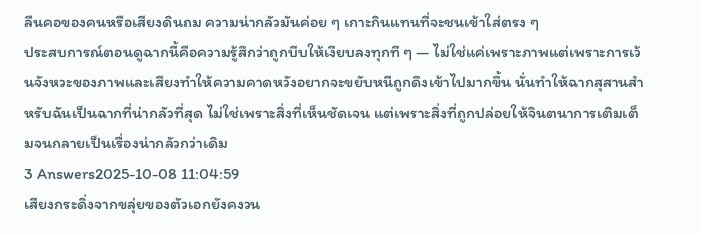ลืนคอของคนหรือเสียงดินถม ความน่ากลัวมันค่อย ๆ เกาะกินแทนที่จะชนเข้าใส่ตรง ๆ
ประสบการณ์ตอนดูฉากนี้คือความรู้สึกว่าถูกบีบให้เงียบลงทุกที ๆ — ไม่ใช่แค่เพราะภาพแต่เพราะการเว้นจังหวะของภาพและเสียงทำให้ความคาดหวังอยากจะขยับหนีถูกดึงเข้าไปมากขึ้น นั่นทำให้ฉากสุสานสำหรับฉันเป็นฉากที่น่ากลัวที่สุด ไม่ใช่เพราะสิ่งที่เห็นชัดเจน แต่เพราะสิ่งที่ถูกปล่อยให้จินตนาการเติมเต็มจนกลายเป็นเรื่องน่ากลัวกว่าเดิม
3 Answers2025-10-08 11:04:59
เสียงกระดิ่งจากขลุ่ยของตัวเอกยังคงวน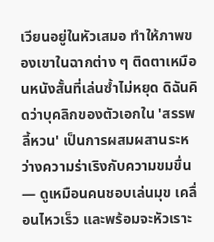เวียนอยู่ในหัวเสมอ ทำให้ภาพของเขาในฉากต่าง ๆ ติดตาเหมือนหนังสั้นที่เล่นซ้ำไม่หยุด ดิฉันคิดว่าบุคลิกของตัวเอกใน 'สรรพลี้หวน' เป็นการผสมผสานระหว่างความร่าเริงกับความขมขื่น — ดูเหมือนคนชอบเล่นมุข เคลื่อนไหวเร็ว และพร้อมจะหัวเราะ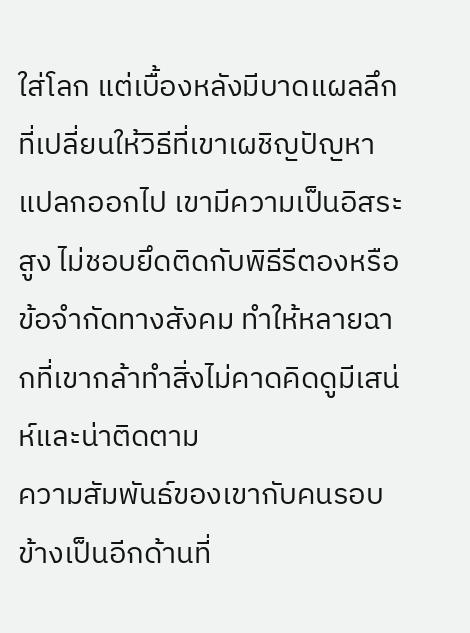ใส่โลก แต่เบื้องหลังมีบาดแผลลึกที่เปลี่ยนให้วิธีที่เขาเผชิญปัญหาแปลกออกไป เขามีความเป็นอิสระสูง ไม่ชอบยึดติดกับพิธีรีตองหรือข้อจำกัดทางสังคม ทำให้หลายฉากที่เขากล้าทำสิ่งไม่คาดคิดดูมีเสน่ห์และน่าติดตาม
ความสัมพันธ์ของเขากับคนรอบข้างเป็นอีกด้านที่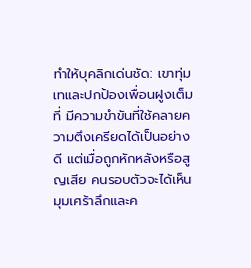ทำให้บุคลิกเด่นชัด: เขาทุ่มเทและปกป้องเพื่อนฝูงเต็มที่ มีความขำขันที่ใช้คลายความตึงเครียดได้เป็นอย่างดี แต่เมื่อถูกหักหลังหรือสูญเสีย คนรอบตัวจะได้เห็นมุมเศร้าลึกและค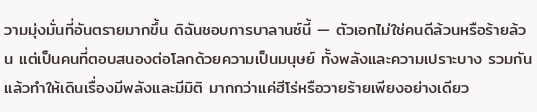วามมุ่งมั่นที่อันตรายมากขึ้น ดิฉันชอบการบาลานซ์นี้ — ตัวเอกไม่ใช่คนดีล้วนหรือร้ายล้วน แต่เป็นคนที่ตอบสนองต่อโลกด้วยความเป็นมนุษย์ ทั้งพลังและความเปราะบาง รวมกันแล้วทำให้เดินเรื่องมีพลังและมีมิติ มากกว่าแค่ฮีโร่หรือวายร้ายเพียงอย่างเดียว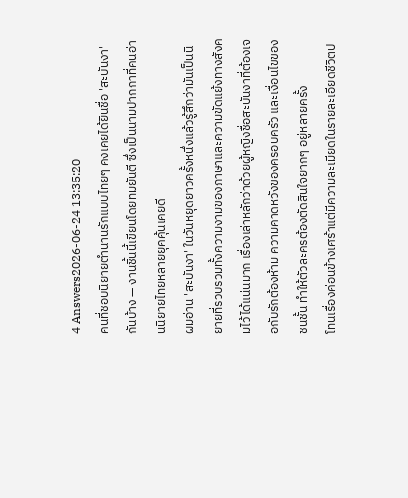4 Answers2026-06-24 13:35:20
คนที่ชอบนิยายตำนานรักแบบไทยๆ คงเคยได้ยินชื่อ 'สะบันงา' กันบ้าง — งานชิ้นนี้เขียนโดยทมยันตี ซึ่งเป็นนามปากกาที่คนอ่านนิยายไทยหลายยุคคุ้นเคยดี
ผมอ่าน 'สะบันงา' ในวันหยุดยาวครั้งหนึ่งแล้วรู้สึกว่ามันเป็นนิยายที่รวบรวมทั้งความงามของภาษาและความขัดแย้งทางสังคมไว้ได้แน่นมาก เรื่องเล่าหลักว่าด้วยผู้หญิงชื่อสะบันงาที่ต้องเจอกับรักต้องห้าม ความคาดหวังของครอบครัว และเงื่อนไขของชนชั้น ทำให้ตัวละครต้องตัดสินใจยากๆ อยู่หลายครั้ง
โทนเรื่องค่อนข้างเศร้าแต่มีความละเมียดในรายละเอียดชีวิตป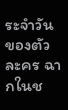ระจำวันของตัวละคร ฉากในช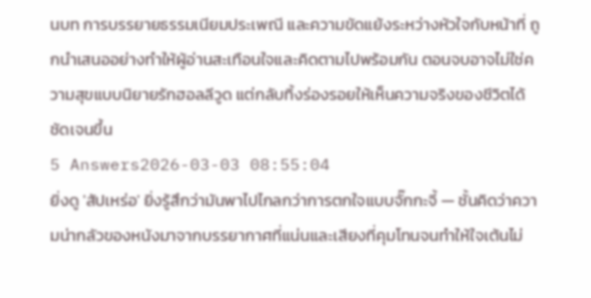นบท การบรรยายธรรมเนียมประเพณี และความขัดแย้งระหว่างหัวใจกับหน้าที่ ถูกนำเสนออย่างทำให้ผู้อ่านสะเทือนใจและคิดตามไปพร้อมกัน ตอนจบอาจไม่ใช่ความสุขแบบนิยายรักฮอลลีวูด แต่กลับทิ้งร่องรอยให้เห็นความจริงของชีวิตได้ชัดเจนขึ้น
5 Answers2026-03-03 08:55:04
ยิ่งดู 'สัปเหร่อ' ยิ่งรู้สึกว่ามันพาไปไกลกว่าการตกใจแบบจั๊กกะจี้ — ชั้นคิดว่าความน่ากลัวของหนังมาจากบรรยากาศที่แน่นและเสียงที่คุมโทนจนทำให้ใจเต้นไม่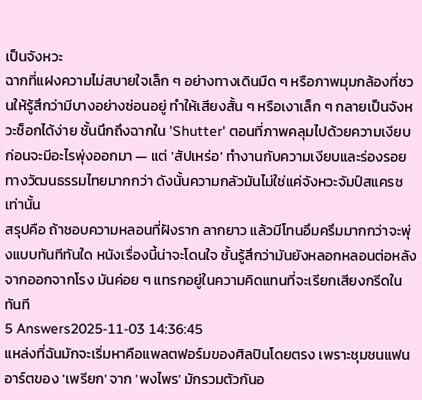เป็นจังหวะ
ฉากที่แฝงความไม่สบายใจเล็ก ๆ อย่างทางเดินมืด ๆ หรือภาพมุมกล้องที่ชวนให้รู้สึกว่ามีบางอย่างซ่อนอยู่ ทำให้เสียงสั้น ๆ หรือเงาเล็ก ๆ กลายเป็นจังหวะช็อกได้ง่าย ชั้นนึกถึงฉากใน 'Shutter' ตอนที่ภาพคลุมไปด้วยความเงียบก่อนจะมีอะไรพุ่งออกมา — แต่ 'สัปเหร่อ' ทำงานกับความเงียบและร่องรอยทางวัฒนธรรมไทยมากกว่า ดังนั้นความกลัวมันไม่ใช่แค่จังหวะจัมป์สแครชเท่านั้น
สรุปคือ ถ้าชอบความหลอนที่ฝังราก ลากยาว แล้วมีโทนอึมครึมมากกว่าจะพุ่งแบบทันทีทันใด หนังเรื่องนี้น่าจะโดนใจ ชั้นรู้สึกว่ามันยังหลอกหลอนต่อหลังจากออกจากโรง มันค่อย ๆ แทรกอยู่ในความคิดแทนที่จะเรียกเสียงกรีดในทันที
5 Answers2025-11-03 14:36:45
แหล่งที่ฉันมักจะเริ่มหาคือแพลตฟอร์มของศิลปินโดยตรง เพราะชุมชนแฟนอาร์ตของ 'เพรียก' จาก 'พงไพร' มักรวมตัวกันอ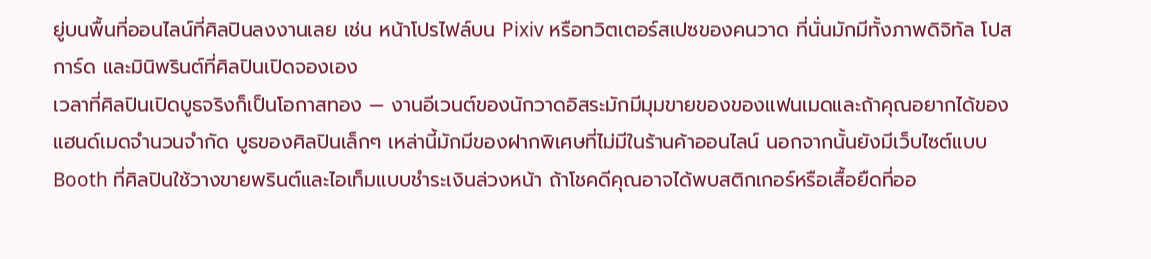ยู่บนพื้นที่ออนไลน์ที่ศิลปินลงงานเลย เช่น หน้าโปรไฟล์บน Pixiv หรือทวิตเตอร์สเปซของคนวาด ที่นั่นมักมีทั้งภาพดิจิทัล โปสการ์ด และมินิพรินต์ที่ศิลปินเปิดจองเอง
เวลาที่ศิลปินเปิดบูธจริงก็เป็นโอกาสทอง — งานอีเวนต์ของนักวาดอิสระมักมีมุมขายของของแฟนเมดและถ้าคุณอยากได้ของแฮนด์เมดจำนวนจำกัด บูธของศิลปินเล็กๆ เหล่านี้มักมีของฝากพิเศษที่ไม่มีในร้านค้าออนไลน์ นอกจากนั้นยังมีเว็บไซต์แบบ Booth ที่ศิลปินใช้วางขายพรินต์และไอเท็มแบบชำระเงินล่วงหน้า ถ้าโชคดีคุณอาจได้พบสติกเกอร์หรือเสื้อยืดที่ออ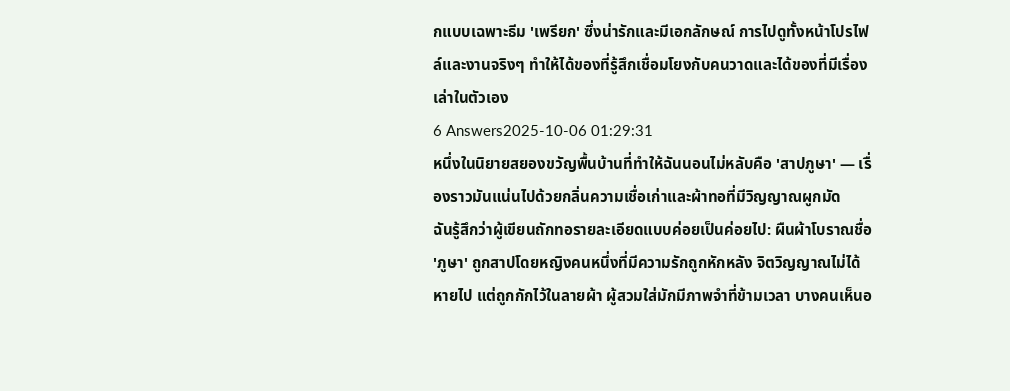กแบบเฉพาะธีม 'เพรียก' ซึ่งน่ารักและมีเอกลักษณ์ การไปดูทั้งหน้าโปรไฟล์และงานจริงๆ ทำให้ได้ของที่รู้สึกเชื่อมโยงกับคนวาดและได้ของที่มีเรื่องเล่าในตัวเอง
6 Answers2025-10-06 01:29:31
หนึ่งในนิยายสยองขวัญพื้นบ้านที่ทำให้ฉันนอนไม่หลับคือ 'สาปภูษา' — เรื่องราวมันแน่นไปด้วยกลิ่นความเชื่อเก่าและผ้าทอที่มีวิญญาณผูกมัด
ฉันรู้สึกว่าผู้เขียนถักทอรายละเอียดแบบค่อยเป็นค่อยไป: ผืนผ้าโบราณชื่อ 'ภูษา' ถูกสาปโดยหญิงคนหนึ่งที่มีความรักถูกหักหลัง จิตวิญญาณไม่ได้หายไป แต่ถูกกักไว้ในลายผ้า ผู้สวมใส่มักมีภาพจำที่ข้ามเวลา บางคนเห็นอ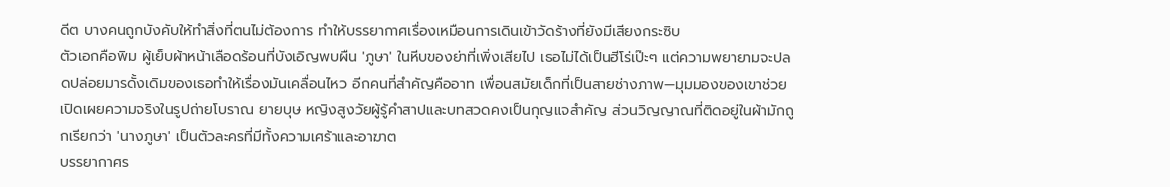ดีต บางคนถูกบังคับให้ทำสิ่งที่ตนไม่ต้องการ ทำให้บรรยากาศเรื่องเหมือนการเดินเข้าวัดร้างที่ยังมีเสียงกระซิบ
ตัวเอกคือพิม ผู้เย็บผ้าหน้าเลือดร้อนที่บังเอิญพบผืน 'ภูษา' ในหีบของย่าที่เพิ่งเสียไป เธอไม่ได้เป็นฮีโร่เป๊ะๆ แต่ความพยายามจะปลดปล่อยมารดั้งเดิมของเธอทำให้เรื่องมันเคลื่อนไหว อีกคนที่สำคัญคืออาท เพื่อนสมัยเด็กที่เป็นสายช่างภาพ—มุมมองของเขาช่วยเปิดเผยความจริงในรูปถ่ายโบราณ ยายบุษ หญิงสูงวัยผู้รู้คำสาปและบทสวดคงเป็นกุญแจสำคัญ ส่วนวิญญาณที่ติดอยู่ในผ้ามักถูกเรียกว่า 'นางภูษา' เป็นตัวละครที่มีทั้งความเศร้าและอาฆาต
บรรยากาศร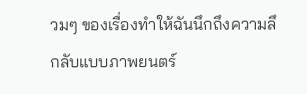วมๆ ของเรื่องทำให้ฉันนึกถึงความลึกลับแบบภาพยนตร์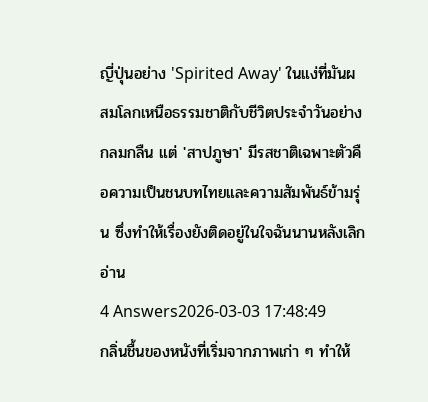ญี่ปุ่นอย่าง 'Spirited Away' ในแง่ที่มันผสมโลกเหนือธรรมชาติกับชีวิตประจำวันอย่างกลมกลืน แต่ 'สาปภูษา' มีรสชาติเฉพาะตัวคือความเป็นชนบทไทยและความสัมพันธ์ข้ามรุ่น ซึ่งทำให้เรื่องยังติดอยู่ในใจฉันนานหลังเลิกอ่าน
4 Answers2026-03-03 17:48:49
กลิ่นชื้นของหนังที่เริ่มจากภาพเก่า ๆ ทำให้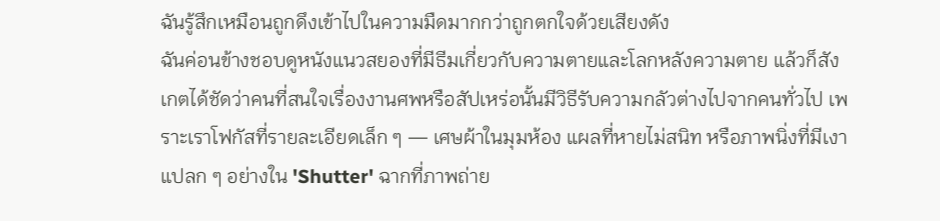ฉันรู้สึกเหมือนถูกดึงเข้าไปในความมืดมากกว่าถูกตกใจด้วยเสียงดัง
ฉันค่อนข้างชอบดูหนังแนวสยองที่มีธีมเกี่ยวกับความตายและโลกหลังความตาย แล้วก็สังเกตได้ชัดว่าคนที่สนใจเรื่องงานศพหรือสัปเหร่อนั้นมีวิธีรับความกลัวต่างไปจากคนทั่วไป เพราะเราโฟกัสที่รายละเอียดเล็ก ๆ — เศษผ้าในมุมห้อง แผลที่หายไม่สนิท หรือภาพนิ่งที่มีเงาแปลก ๆ อย่างใน 'Shutter' ฉากที่ภาพถ่าย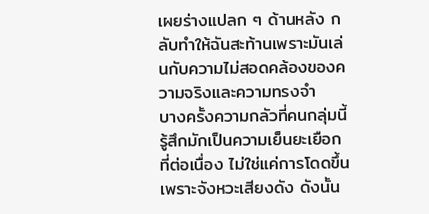เผยร่างแปลก ๆ ด้านหลัง กลับทำให้ฉันสะท้านเพราะมันเล่นกับความไม่สอดคล้องของความจริงและความทรงจำ
บางครั้งความกลัวที่คนกลุ่มนี้รู้สึกมักเป็นความเย็นยะเยือกที่ต่อเนื่อง ไม่ใช่แค่การโดดขึ้นเพราะจังหวะเสียงดัง ดังนั้น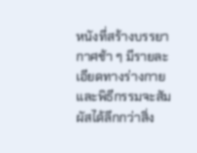หนังที่สร้างบรรยากาศช้า ๆ มีรายละเอียดทางร่างกายและพิธีกรรมจะสัมผัสได้ลึกกว่าสิ่ง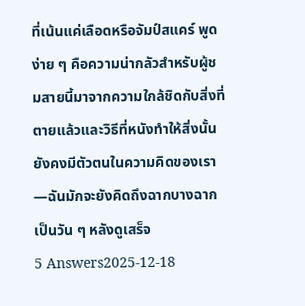ที่เน้นแค่เลือดหรือจัมป์สแคร์ พูดง่าย ๆ คือความน่ากลัวสำหรับผู้ชมสายนี้มาจากความใกล้ชิดกับสิ่งที่ตายแล้วและวิธีที่หนังทำให้สิ่งนั้นยังคงมีตัวตนในความคิดของเรา—ฉันมักจะยังคิดถึงฉากบางฉากเป็นวัน ๆ หลังดูเสร็จ
5 Answers2025-12-18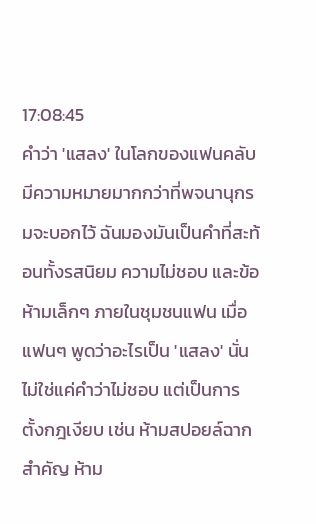17:08:45
คำว่า 'แสลง' ในโลกของแฟนคลับมีความหมายมากกว่าที่พจนานุกรมจะบอกไว้ ฉันมองมันเป็นคำที่สะท้อนทั้งรสนิยม ความไม่ชอบ และข้อห้ามเล็กๆ ภายในชุมชนแฟน เมื่อแฟนๆ พูดว่าอะไรเป็น 'แสลง' นั่นไม่ใช่แค่คำว่าไม่ชอบ แต่เป็นการตั้งกฎเงียบ เช่น ห้ามสปอยล์ฉากสำคัญ ห้าม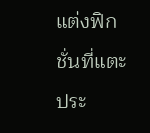แต่งฟิกชั่นที่แตะประ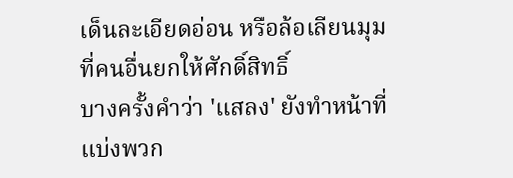เด็นละเอียดอ่อน หรือล้อเลียนมุมที่คนอื่นยกให้ศักดิ์สิทธิ์
บางครั้งคำว่า 'แสลง' ยังทำหน้าที่แบ่งพวก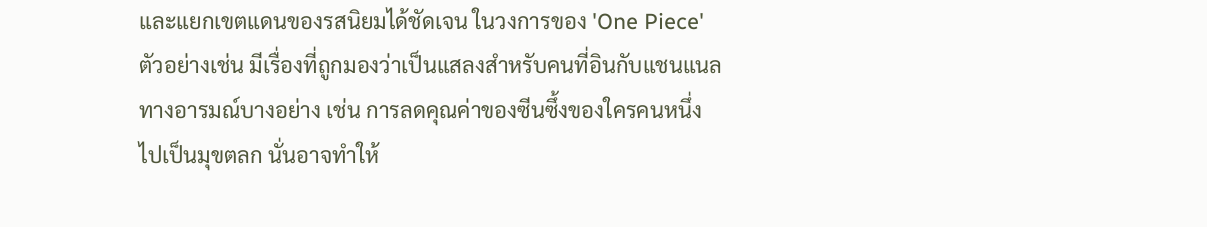และแยกเขตแดนของรสนิยมได้ชัดเจน ในวงการของ 'One Piece' ตัวอย่างเช่น มีเรื่องที่ถูกมองว่าเป็นแสลงสำหรับคนที่อินกับแชนแนลทางอารมณ์บางอย่าง เช่น การลดคุณค่าของซีนซึ้งของใครคนหนึ่งไปเป็นมุขตลก นั่นอาจทำให้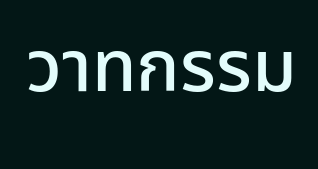วาทกรรม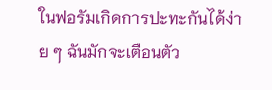ในฟอรัมเกิดการปะทะกันได้ง่าย ๆ ฉันมักจะเตือนตัว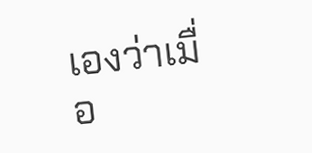เองว่าเมื่อ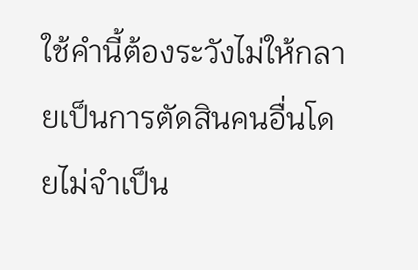ใช้คำนี้ต้องระวังไม่ให้กลายเป็นการตัดสินคนอื่นโดยไม่จำเป็น